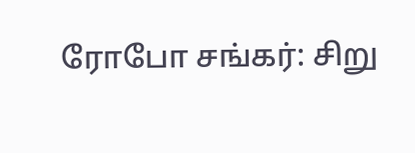ரோபோ சங்கர்: சிறு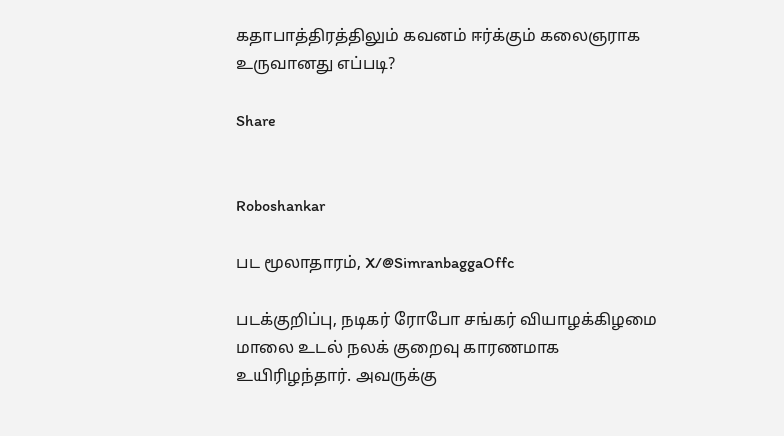கதாபாத்திரத்திலும் கவனம் ஈர்க்கும் கலைஞராக உருவானது எப்படி?

Share


Roboshankar

பட மூலாதாரம், X/@SimranbaggaOffc

படக்குறிப்பு, நடிகர் ரோபோ சங்கர் வியாழக்கிழமை மாலை உடல் நலக் குறைவு காரணமாக உயிரிழந்தார். அவருக்கு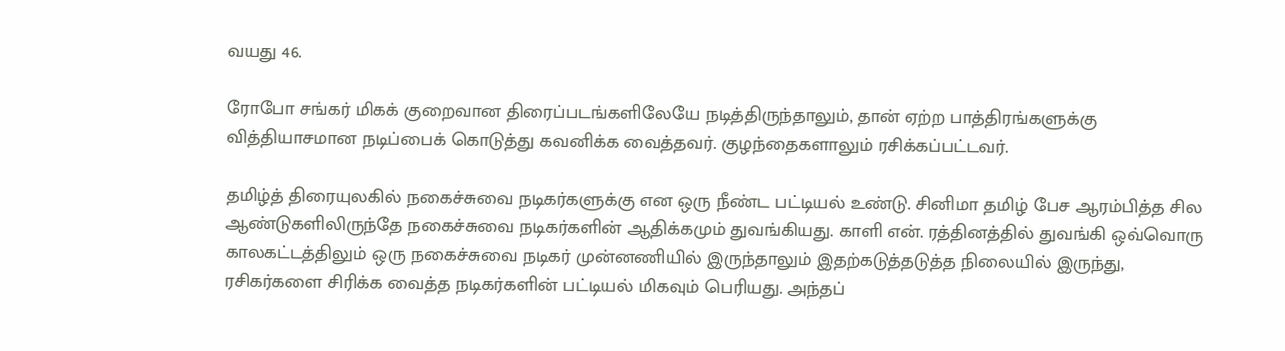வயது 46.

ரோபோ சங்கர் மிகக் குறைவான திரைப்படங்களிலேயே நடித்திருந்தாலும், தான் ஏற்ற பாத்திரங்களுக்கு வித்தியாசமான நடிப்பைக் கொடுத்து கவனிக்க வைத்தவர். குழந்தைகளாலும் ரசிக்கப்பட்டவர்.

தமிழ்த் திரையுலகில் நகைச்சுவை நடிகர்களுக்கு என ஒரு நீண்ட பட்டியல் உண்டு. சினிமா தமிழ் பேச ஆரம்பித்த சில ஆண்டுகளிலிருந்தே நகைச்சுவை நடிகர்களின் ஆதிக்கமும் துவங்கியது. காளி என். ரத்தினத்தில் துவங்கி ஒவ்வொரு காலகட்டத்திலும் ஒரு நகைச்சுவை நடிகர் முன்னணியில் இருந்தாலும் இதற்கடுத்தடுத்த நிலையில் இருந்து, ரசிகர்களை சிரிக்க வைத்த நடிகர்களின் பட்டியல் மிகவும் பெரியது. அந்தப்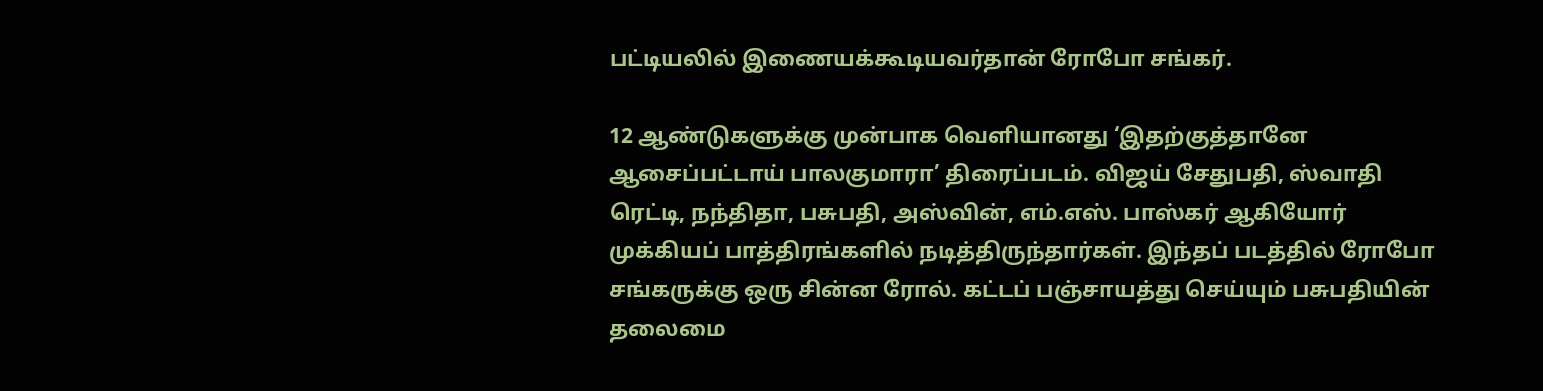பட்டியலில் இணையக்கூடியவர்தான் ரோபோ சங்கர்.

12 ஆண்டுகளுக்கு முன்பாக வெளியானது ‘இதற்குத்தானே ஆசைப்பட்டாய் பாலகுமாரா’ திரைப்படம். விஜய் சேதுபதி, ஸ்வாதி ரெட்டி, நந்திதா, பசுபதி, அஸ்வின், எம்.எஸ். பாஸ்கர் ஆகியோர் முக்கியப் பாத்திரங்களில் நடித்திருந்தார்கள். இந்தப் படத்தில் ரோபோ சங்கருக்கு ஒரு சின்ன ரோல். கட்டப் பஞ்சாயத்து செய்யும் பசுபதியின் தலைமை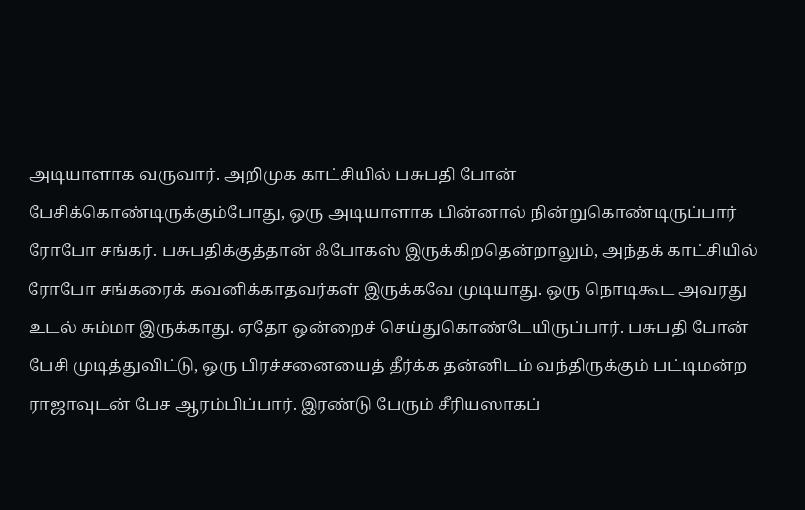அடியாளாக வருவார். அறிமுக காட்சியில் பசுபதி போன் பேசிக்கொண்டிருக்கும்போது, ஒரு அடியாளாக பின்னால் நின்றுகொண்டிருப்பார் ரோபோ சங்கர். பசுபதிக்குத்தான் ஃபோகஸ் இருக்கிறதென்றாலும், அந்தக் காட்சியில் ரோபோ சங்கரைக் கவனிக்காதவர்கள் இருக்கவே முடியாது. ஒரு நொடிகூட அவரது உடல் சும்மா இருக்காது. ஏதோ ஒன்றைச் செய்துகொண்டேயிருப்பார். பசுபதி போன் பேசி முடித்துவிட்டு, ஒரு பிரச்சனையைத் தீர்க்க தன்னிடம் வந்திருக்கும் பட்டிமன்ற ராஜாவுடன் பேச ஆரம்பிப்பார். இரண்டு பேரும் சீரியஸாகப்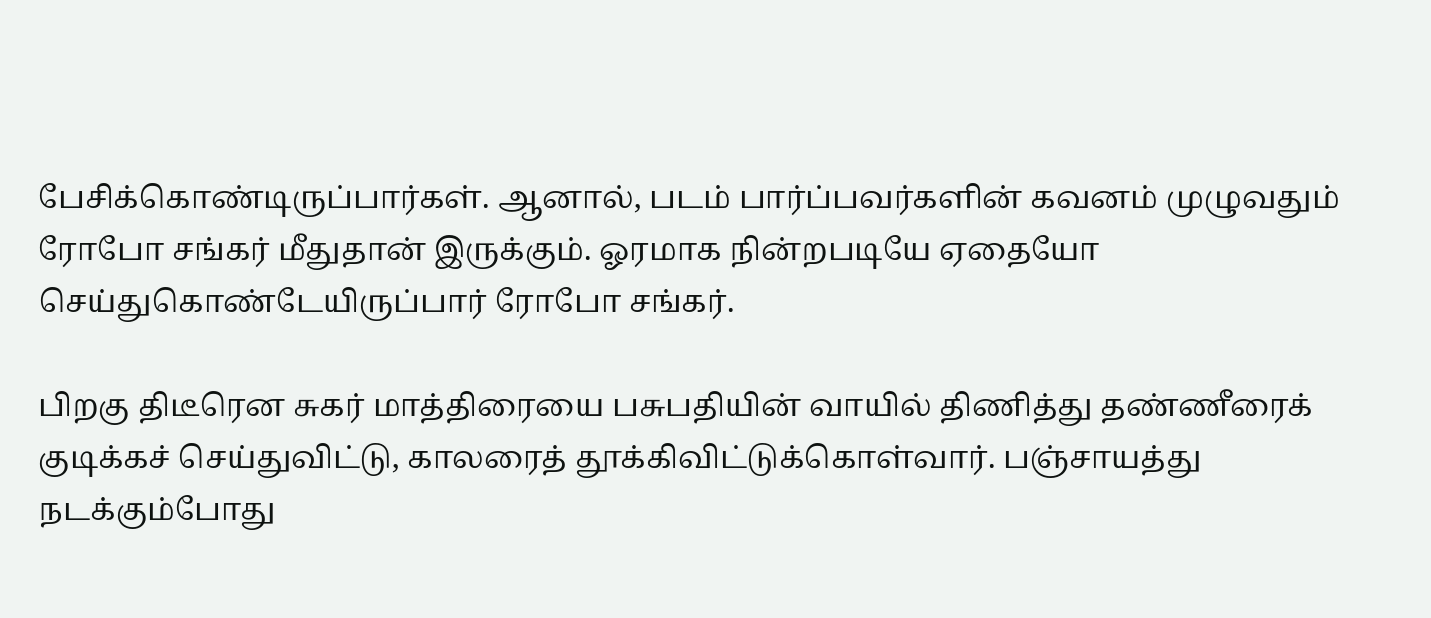பேசிக்கொண்டிருப்பார்கள். ஆனால், படம் பார்ப்பவர்களின் கவனம் முழுவதும் ரோபோ சங்கர் மீதுதான் இருக்கும். ஓரமாக நின்றபடியே ஏதையோ செய்துகொண்டேயிருப்பார் ரோபோ சங்கர்.

பிறகு திடீரென சுகர் மாத்திரையை பசுபதியின் வாயில் திணித்து தண்ணீரைக் குடிக்கச் செய்துவிட்டு, காலரைத் தூக்கிவிட்டுக்கொள்வார். பஞ்சாயத்து நடக்கும்போது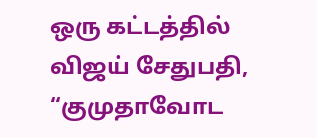ஒரு கட்டத்தில் விஜய் சேதுபதி, “குமுதாவோட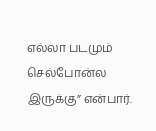எல்லா படமும் செல்போன்ல இருக்கு” என்பார்.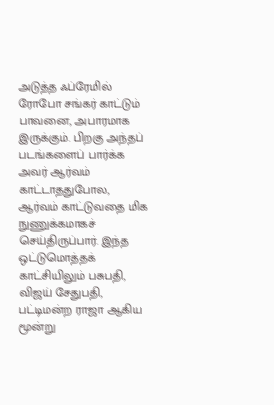அடுத்த ஃப்ரேமில் ரோபோ சங்கர் காட்டும் பாவனை, அபாரமாக இருக்கும். பிறகு அந்தப் படங்களைப் பார்க்க அவர் ஆர்வம் காட்டாததுபோல, ஆர்வம் காட்டுவதை மிக நுணுக்கமாகச் செய்திருப்பார். இந்த ஒட்டுமொத்தக் காட்சியிலும் பசுபதி, விஜய் சேதுபதி, பட்டிமன்ற ராஜா ஆகிய மூன்று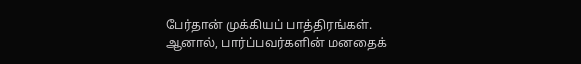பேர்தான் முக்கியப் பாத்திரங்கள். ஆனால், பார்ப்பவர்களின் மனதைக்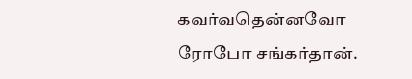கவர்வதென்னவோ ரோபோ சங்கர்தான்.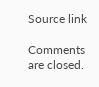Source link

Comments are closed.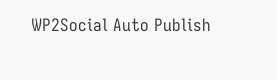WP2Social Auto Publish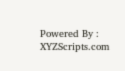Powered By : XYZScripts.com